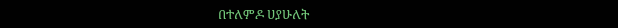በተለምዶ ሀያሁለት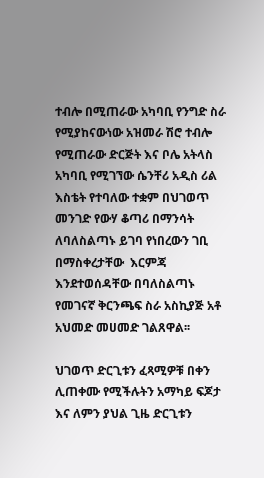ተብሎ በሚጠራው አካባቢ የንግድ ስራ የሚያከናውነው አዝመራ ሽሮ ተብሎ የሚጠራው ድርጅት እና ቦሌ አትላስ አካባቢ የሚገኘው ሴንቸሪ አዲስ ሪል እስቴት የተባለው ተቋም በህገወጥ መንገድ የውሃ ቆጣሪ በማንሳት ለባለስልጣኑ ይገባ የነበረውን ገቢ በማስቀረታቸው  እርምጃ እንደተወሰዳቸው በባለስልጣኑ የመገናኛ ቅርንጫፍ ስራ አስኪያጅ አቶ አህመድ መሀመድ ገልጸዋል፡፡

ህገወጥ ድርጊቱን ፈጻሚዎቹ በቀን ሊጠቀሙ የሚችሉትን አማካይ ፍጆታ እና ለምን ያህል ጊዜ ድርጊቱን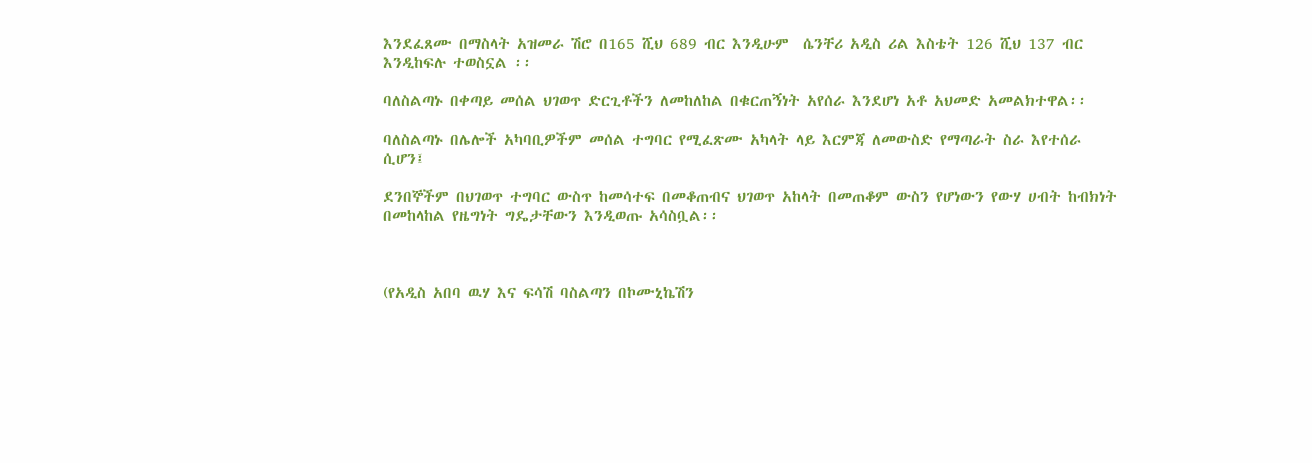እንደፈጸሙ በማስላት አዝመራ ሽሮ በ165 ሺህ 689 ብር እንዲሁም  ሴንቸሪ አዲስ ሪል እስቴት 126 ሺህ 137 ብር እንዲከፍሉ ተወስኗል ፡፡

ባለስልጣኑ በቀጣይ መሰል ህገወጥ ድርጊቶችን ለመከለከል በቁርጠኝነት አየሰራ እንደሆነ አቶ አህመድ አመልክተዋል፡፡

ባለስልጣኑ በሌሎች አካባቢዎችም መሰል ተግባር የሚፈጽሙ አካላት ላይ እርምጃ ለመውስድ የማጣራት ስራ እየተሰራ ሲሆን፤

ደንበኞችም በህገወጥ ተግባር ውስጥ ከመሳተፍ በመቆጠብና ህገወጥ አከላት በመጠቆም ውስን የሆነውን የውሃ ሀብት ከብክነት በመከላከል የዜግነት ግዴታቸውን እንዲወጡ አሳስቧል፡፡



(የአዲስ አበባ ዉሃ እና ፍሳሽ ባስልጣን በኮሙኒኬሽን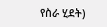የስራ ሂደት)